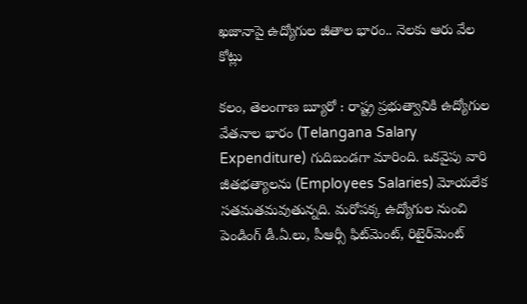ఖజానాపై ఉద్యోగుల జీతాల భారం.. నెలకు ఆరు వేల కోట్లు

కలం, తెలంగాణ బ్యూరో : రాష్ట్ర ప్రభుత్వానికి ఉద్యోగుల వేతనాల భారం (Telangana Salary Expenditure) గుదిబండగా మారింది. ఒకవైపు వారి జీతభత్యాలను (Employees Salaries) మోయలేక సతమతమవుతున్నది. మరోపక్క ఉద్యోగుల నుంచి పెండింగ్ డీ.ఏ.లు, పీఆర్సీ ఫిట్‌మెంట్, రిటైర్‌మెంట్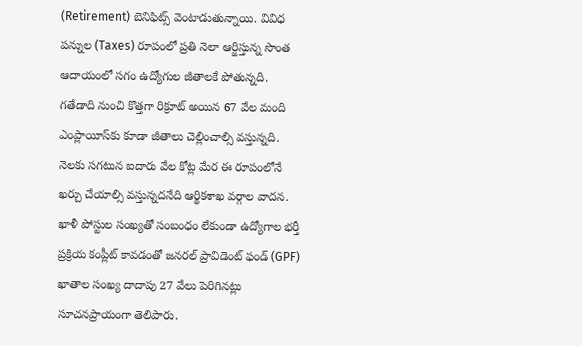(Retirement) బెనిఫిట్స్ వెంటాడుతున్నాయి. వివిధ పన్నుల (Taxes) రూపంలో ప్రతి నెలా ఆర్జిస్తున్న సొంత ఆదాయంలో సగం ఉద్యోగుల జీతాలకే పోతున్నది. గతేడాది నుంచి కొత్తగా రిక్రూట్ అయిన 67 వేల మంది ఎంప్లాయీస్‌కు కూడా జీతాలు చెల్లించాల్సి వస్తున్నది. నెలకు సగటున ఐదారు వేల కోట్ల మేర ఈ రూపంలోనే ఖర్చు చేయాల్సి వస్తున్నదనేది ఆర్థికశాఖ వర్గాల వాదన. ఖాళీ పోస్టుల సంఖ్యతో సంబంధం లేకుండా ఉద్యోగాల భర్తీ ప్రక్రియ కంప్లీట్ కావడంతో జనరల్ ప్రావిడెంట్ ఫండ్ (GPF) ఖాతాల సంఖ్య దాదాపు 27 వేలు పెరిగినట్లు సూచనప్రాయంగా తెలిపారు.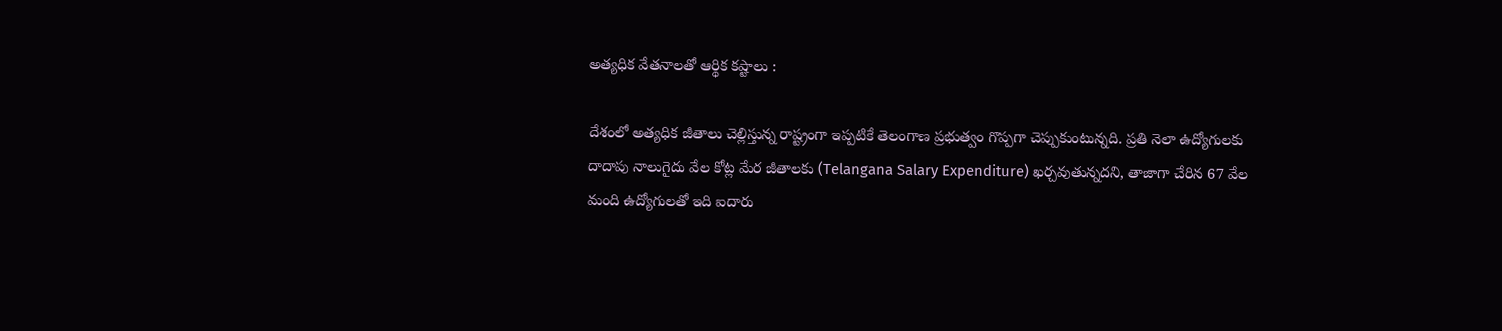అత్యధిక వేతనాలతో ఆర్థిక కష్టాలు :

దేశంలో అత్యధిక జీతాలు చెల్లిస్తున్న రాష్ట్రంగా ఇప్పటికే తెలంగాణ ప్రభుత్వం గొప్పగా చెప్పుకుంటున్నది. ప్రతి నెలా ఉద్యోగులకు దాదాపు నాలుగైదు వేల కోట్ల మేర జీతాలకు (Telangana Salary Expenditure) ఖర్చవుతున్నదని, తాజాగా చేరిన 67 వేల మంది ఉద్యోగులతో ఇది ఐదారు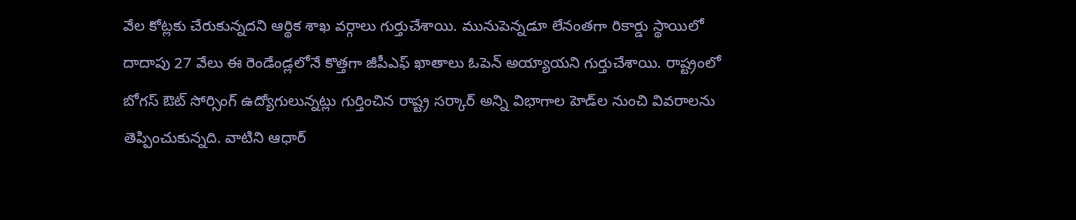వేల కోట్లకు చేరుకున్నదని ఆర్థిక శాఖ వర్గాలు గుర్తుచేశాయి. మునుపెన్నడూ లేనంతగా రికార్డు స్థాయిలో దాదాపు 27 వేలు ఈ రెండేండ్లలోనే కొత్తగా జీపీఎఫ్ ఖాతాలు ఓపెన్ అయ్యాయని గుర్తుచేశాయి. రాష్ట్రంలో బోగస్ ఔట్ సోర్సింగ్ ఉద్యోగులున్నట్లు గుర్తించిన రాష్ట్ర సర్కార్ అన్ని విభాగాల హెడ్‌ల నుంచి వివరాలను తెప్పించుకున్నది. వాటిని ఆధార్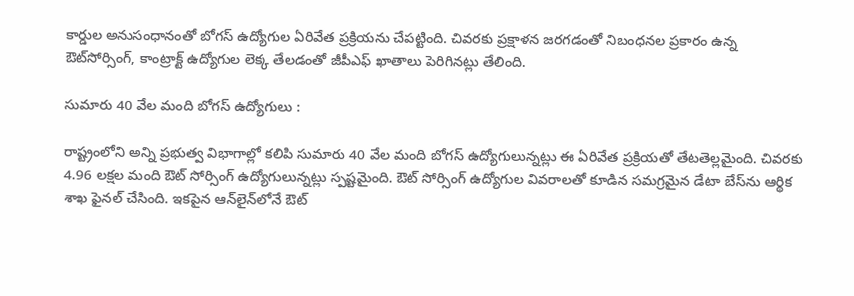కార్డుల అనుసంధానంతో బోగస్ ఉద్యోగుల ఏరివేత ప్రక్రియను చేపట్టింది. చివరకు ప్రక్షాళన జరగడంతో నిబంధనల ప్రకారం ఉన్న ఔట్‌సోర్సింగ్, కాంట్రాక్ట్ ఉద్యోగుల లెక్క తేలడంతో జీపీఎఫ్ ఖాతాలు పెరిగినట్లు తేలింది.

సుమారు 40 వేల మంది బోగస్ ఉద్యోగులు :

రాష్ట్రంలోని అన్ని ప్రభుత్వ విభాగాల్లో కలిపి సుమారు 40 వేల మంది బోగస్ ఉద్యోగులున్నట్లు ఈ ఏరివేత ప్రక్రియతో తేటతెల్లమైంది. చివరకు 4.96 లక్షల మంది ఔట్ సోర్సింగ్ ఉద్యోగులున్నట్లు స్పష్టమైంది. ఔట్ సోర్సింగ్ ఉద్యోగుల వివరాలతో కూడిన సమగ్రమైన డేటా బేస్‌ను ఆర్థిక శాఖ ఫైనల్ చేసింది. ఇకపైన ఆన్‌లైన్‌లోనే ఔట్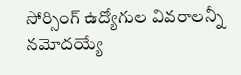సోర్సింగ్ ఉద్యోగుల వివరాలన్నీ నమోదయ్యే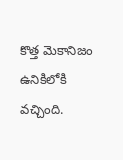కొత్త మెకానిజం ఉనికిలోకి వచ్చింది.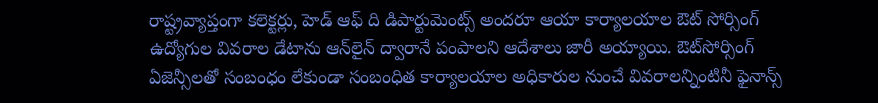రాష్ట్రవ్యాప్తంగా కలెక్టర్లు, హెడ్ ఆఫ్ ది డిపార్టుమెంట్స్ అందరూ ఆయా కార్యాలయాల ఔట్ సోర్సింగ్ ఉద్యోగుల వివరాల డేటాను ఆన్‌లైన్ ద్వారానే పంపాలని ఆదేశాలు జారీ అయ్యాయి. ఔట్‌సోర్సింగ్ ఏజెన్సీలతో సంబంధం లేకుండా సంబంధిత కార్యాలయాల అధికారుల నుంచే వివరాలన్నింటినీ ఫైనాన్స్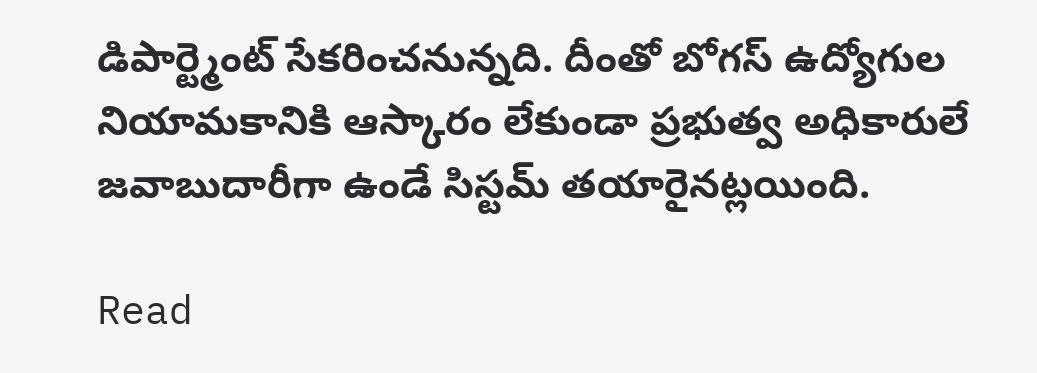డిపార్ట్మెంట్ సేకరించనున్నది. దీంతో బోగస్ ఉద్యోగుల నియామకానికి ఆస్కారం లేకుండా ప్రభుత్వ అధికారులే జవాబుదారీగా ఉండే సిస్టమ్ తయారైనట్లయింది.

Read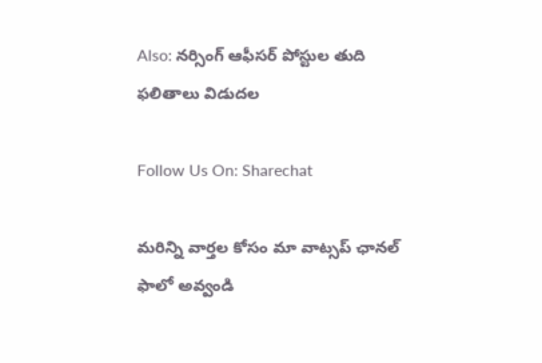Also: నర్సింగ్ ఆఫీసర్ పోస్టుల తుది ఫలితాలు విడుదల

Follow Us On: Sharechat

మ‌రిన్ని వార్త‌ల కోసం మా వాట్స‌ప్ ఛాన‌ల్ ఫాలో అవ్వండి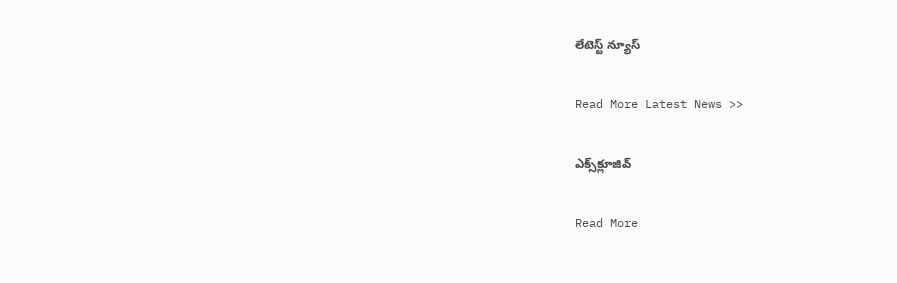లేటెస్ట్ న్యూస్‌

Read More Latest News >>

ఎక్స్‌క్లూజివ్‌

Read More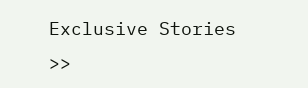Exclusive Stories >>